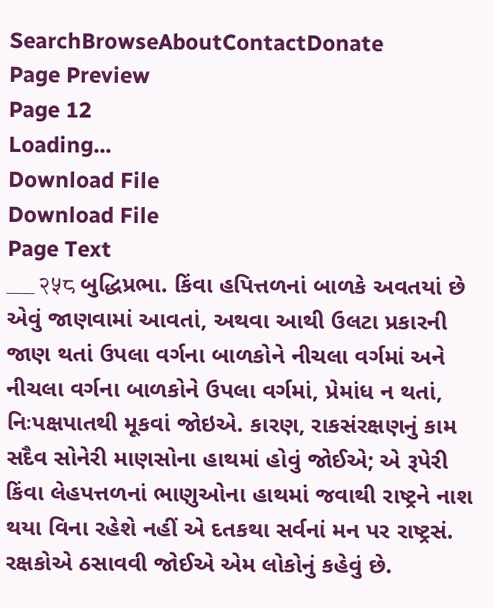SearchBrowseAboutContactDonate
Page Preview
Page 12
Loading...
Download File
Download File
Page Text
___ २५८ બુદ્ધિપ્રભા. કિંવા હપિત્તળનાં બાળકે અવતયાં છે એવું જાણવામાં આવતાં, અથવા આથી ઉલટા પ્રકારની જાણ થતાં ઉપલા વર્ગના બાળકોને નીચલા વર્ગમાં અને નીચલા વર્ગના બાળકોને ઉપલા વર્ગમાં, પ્રેમાંધ ન થતાં, નિઃપક્ષપાતથી મૂકવાં જોઇએ. કારણ, રાકસંરક્ષણનું કામ સદૈવ સોનેરી માણસોના હાથમાં હોવું જોઈએ; એ રૂપેરી કિંવા લેહપત્તળનાં ભાણુઓના હાથમાં જવાથી રાષ્ટ્રને નાશ થયા વિના રહેશે નહીં એ દતકથા સર્વનાં મન પર રાષ્ટ્રસં. રક્ષકોએ ઠસાવવી જોઈએ એમ લોકોનું કહેવું છે.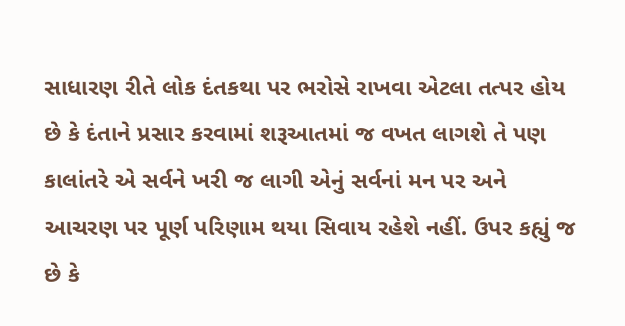સાધારણ રીતે લોક દંતકથા પર ભરોસે રાખવા એટલા તત્પર હોય છે કે દંતાને પ્રસાર કરવામાં શરૂઆતમાં જ વખત લાગશે તે પણ કાલાંતરે એ સર્વને ખરી જ લાગી એનું સર્વનાં મન પર અને આચરણ પર પૂર્ણ પરિણામ થયા સિવાય રહેશે નહીં. ઉપર કહ્યું જ છે કે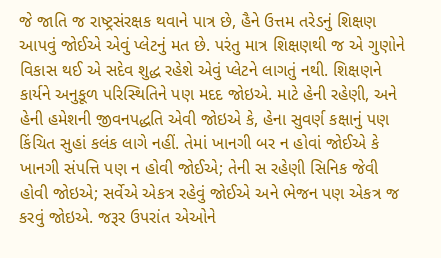જે જાતિ જ રાષ્ટ્રસંરક્ષક થવાને પાત્ર છે, હૈને ઉત્તમ તરેડનું શિક્ષણ આપવું જોઈએ એવું પ્લેટનું મત છે. પરંતુ માત્ર શિક્ષણથી જ એ ગુણોને વિકાસ થઈ એ સદેવ શુદ્ધ રહેશે એવું પ્લેટને લાગતું નથી. શિક્ષણને કાર્યને અનુકૂળ પરિસ્થિતિને પણ મદદ જોઇએ. માટે હેની રહેણી, અને હેની હમેશની જીવનપદ્ધતિ એવી જોઇએ કે, હેના સુવર્ણ કક્ષાનું પણ કિંચિત સુહાં કલંક લાગે નહીં. તેમાં ખાનગી બર ન હોવાં જોઈએ કે ખાનગી સંપત્તિ પણ ન હોવી જોઈએ; તેની સ રહેણી સિનિક જેવી હોવી જોઇએ; સર્વેએ એકત્ર રહેવું જોઈએ અને ભેજન પણ એકત્ર જ કરવું જોઇએ. જરૂર ઉપરાંત એઓને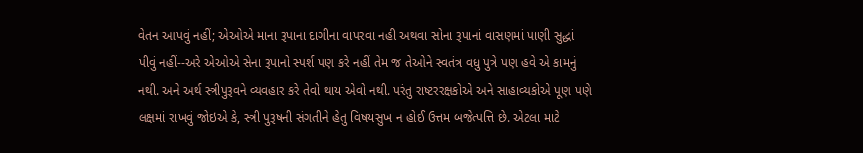વેતન આપવું નહીં; એઓએ માના રૂપાના દાગીના વાપરવા નહી અથવા સોના રૂપાનાં વાસણમાં પાણી સુદ્ધાં પીવું નહીં--અરે એઓએ સેના રૂપાનો સ્પર્શ પણ કરે નહીં તેમ જ તેઓને સ્વતંત્ર વધુ પુત્રે પણ હવે એ કામનું નથી. અને અર્થ સ્ત્રીપુરૂવને વ્યવહાર કરે તેવો થાય એવો નથી. પરંતુ રાષ્ટરરક્ષકોએ અને સાહાવ્યકોએ પૂણ પણે લક્ષમાં રાખવું જોઇએ કે, સ્ત્રી પુરૂષની સંગતીને હેતુ વિષયસુખ ન હોઈ ઉત્તમ બજેત્પત્તિ છે. એટલા માટે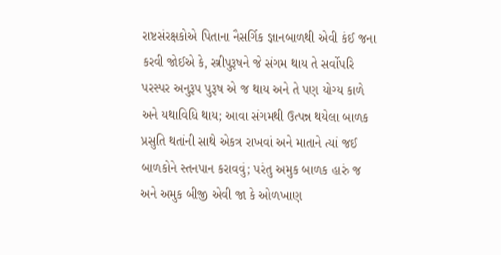રાષ્ટસંરક્ષકોએ પિતાના નૈસર્ગિક જ્ઞાનબાળથી એવી કંઈ જના કરવી જોઈએ કે, સ્ત્રીપુરૂષને જે સંગમ થાય તે સર્વોપરિ પરસ્પર અનુરૂપ પુરૂષ એ જ થાય અને તે પણ યોગ્ય કાળે અને યથાવિધિ થાય; આવા સંગમથી ઉત્પન્ન થયેલા બાળક પ્રસુતિ થતાંની સાથે એકત્ર રાખવાં અને માતાને ત્યાં જઈ બાળકોને સ્તનપાન કરાવવું; પરંતુ અમુક બાળક હારું જ અને અમુક બીજી એવી જા કે ઓળખાણ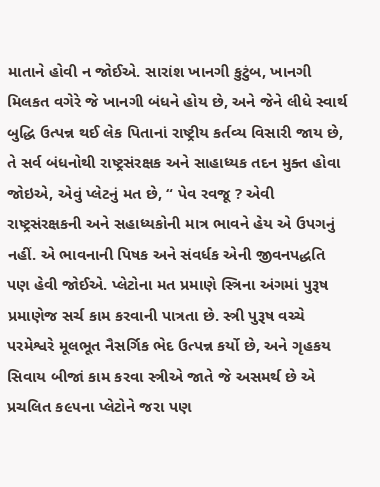માતાને હોવી ન જોઈએ. સારાંશ ખાનગી કુટુંબ, ખાનગી મિલકત વગેરે જે ખાનગી બંધને હોય છે, અને જેને લીધે સ્વાર્થ બુદ્ધિ ઉત્પન્ન થઈ લેક પિતાનાં રાષ્ટ્રીય કર્તવ્ય વિસારી જાય છે, તે સર્વ બંધનોથી રાષ્ટ્રસંરક્ષક અને સાહાધ્યક તદન મુક્ત હોવા જોઇએ, એવું પ્લેટનું મત છે, “ પેવ રવજૂ ? એવી રાષ્ટ્રસંરક્ષકની અને સહાધ્યકોની માત્ર ભાવને હેય એ ઉપગનું નહીં. એ ભાવનાની પિષક અને સંવર્ધક એની જીવનપદ્ધતિ પણ હેવી જોઈએ. પ્લેટોના મત પ્રમાણે સ્ત્રિના અંગમાં પુરૂષ પ્રમાણેજ સર્ચ કામ કરવાની પાત્રતા છે. સ્ત્રી પુરૂષ વચ્ચે પરમેશ્વરે મૂલભૂત નૈસર્ગિક ભેદ ઉત્પન્ન કર્યો છે, અને ગૃહકય સિવાય બીજાં કામ કરવા સ્ત્રીએ જાતે જે અસમર્થ છે એ પ્રચલિત ક૯૫ના પ્લેટોને જરા પણ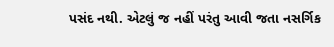પસંદ નથી. એટલું જ નહીં પરંતુ આવી જતા નસર્ગિક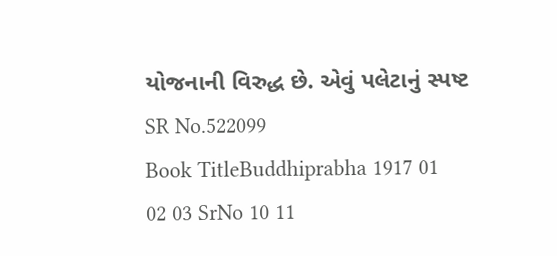યોજનાની વિરુદ્ધ છે. એવું પલેટાનું સ્પષ્ટ
SR No.522099
Book TitleBuddhiprabha 1917 01 02 03 SrNo 10 11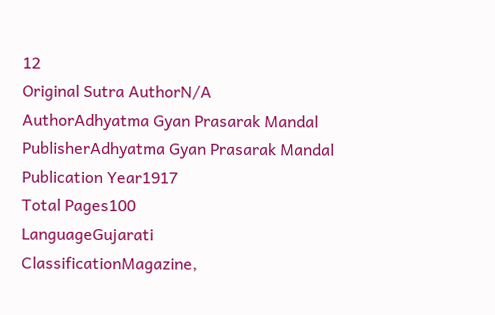12
Original Sutra AuthorN/A
AuthorAdhyatma Gyan Prasarak Mandal
PublisherAdhyatma Gyan Prasarak Mandal
Publication Year1917
Total Pages100
LanguageGujarati
ClassificationMagazine,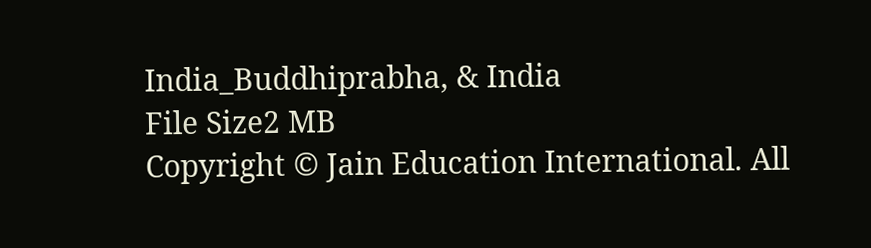India_Buddhiprabha, & India
File Size2 MB
Copyright © Jain Education International. All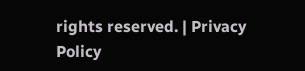rights reserved. | Privacy Policy